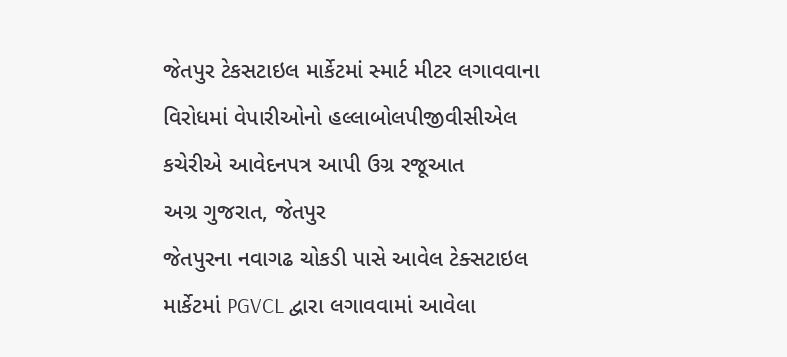જેતપુર ટેકસટાઇલ માર્કેટમાં સ્માર્ટ મીટર લગાવવાના વિરોધમાં વેપારીઓનો હલ્લાબોલપીજીવીસીએલ કચેરીએ આવેદનપત્ર આપી ઉગ્ર રજૂઆત
અગ્ર ગુજરાત, જેતપુર
જેતપુરના નવાગઢ ચોકડી પાસે આવેલ ટેક્સટાઇલ માર્કેટમાં PGVCL દ્વારા લગાવવામાં આવેલા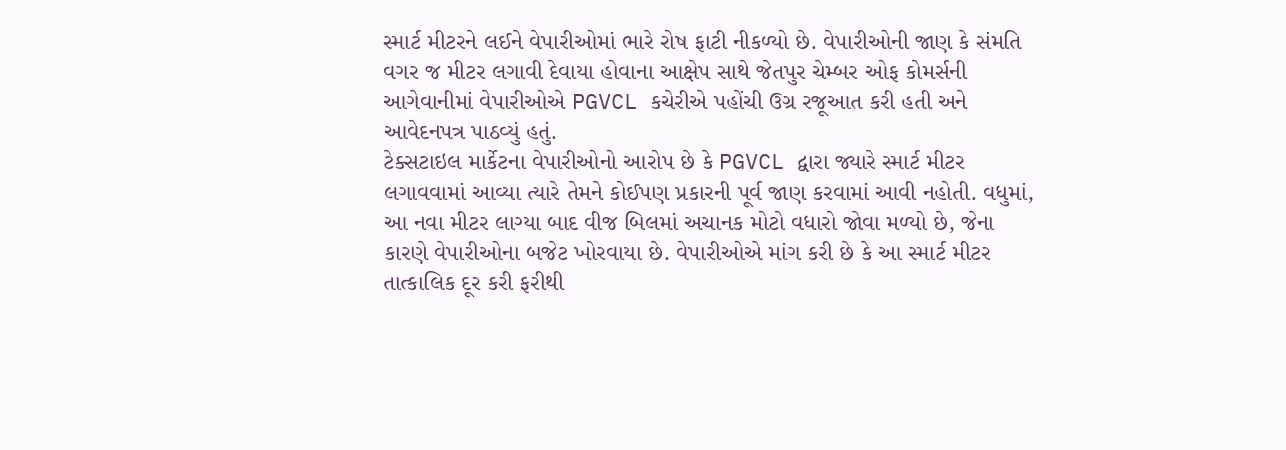સ્માર્ટ મીટરને લઈને વેપારીઓમાં ભારે રોષ ફાટી નીકળ્યો છે. વેપારીઓની જાણ કે સંમતિ વગર જ મીટર લગાવી દેવાયા હોવાના આક્ષેપ સાથે જેતપુર ચેમ્બર ઓફ કોમર્સની આગેવાનીમાં વેપારીઓએ PGVCL કચેરીએ પહોંચી ઉગ્ર રજૂઆત કરી હતી અને આવેદનપત્ર પાઠવ્યું હતું.
ટેક્સટાઇલ માર્કેટના વેપારીઓનો આરોપ છે કે PGVCL દ્વારા જ્યારે સ્માર્ટ મીટર લગાવવામાં આવ્યા ત્યારે તેમને કોઈપણ પ્રકારની પૂર્વ જાણ કરવામાં આવી નહોતી. વધુમાં, આ નવા મીટર લાગ્યા બાદ વીજ બિલમાં અચાનક મોટો વધારો જોવા મળ્યો છે, જેના કારણે વેપારીઓના બજેટ ખોરવાયા છે. વેપારીઓએ માંગ કરી છે કે આ સ્માર્ટ મીટર તાત્કાલિક દૂર કરી ફરીથી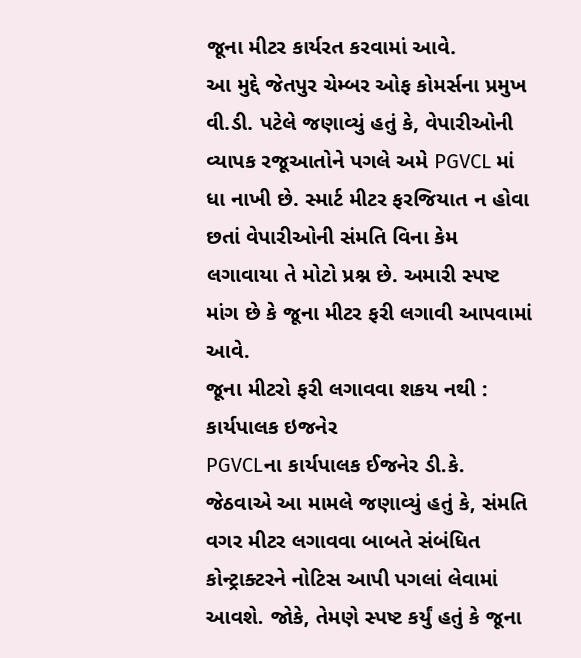જૂના મીટર કાર્યરત કરવામાં આવે.
આ મુદ્દે જેતપુર ચેમ્બર ઓફ કોમર્સના પ્રમુખ વી.ડી. પટેલે જણાવ્યું હતું કે, વેપારીઓની વ્યાપક રજૂઆતોને પગલે અમે PGVCL માં ધા નાખી છે. સ્માર્ટ મીટર ફરજિયાત ન હોવા છતાં વેપારીઓની સંમતિ વિના કેમ લગાવાયા તે મોટો પ્રશ્ન છે. અમારી સ્પષ્ટ માંગ છે કે જૂના મીટર ફરી લગાવી આપવામાં આવે.
જૂના મીટરો ફરી લગાવવા શકય નથી : કાર્યપાલક ઇજનેર
PGVCLના કાર્યપાલક ઈજનેર ડી.કે. જેઠવાએ આ મામલે જણાવ્યું હતું કે, સંમતિ વગર મીટર લગાવવા બાબતે સંબંધિત કોન્ટ્રાક્ટરને નોટિસ આપી પગલાં લેવામાં આવશે. જોકે, તેમણે સ્પષ્ટ કર્યું હતું કે જૂના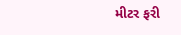મીટર ફરી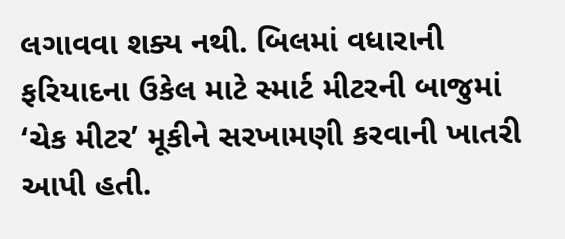લગાવવા શક્ય નથી. બિલમાં વધારાની ફરિયાદના ઉકેલ માટે સ્માર્ટ મીટરની બાજુમાં ‘ચેક મીટર’ મૂકીને સરખામણી કરવાની ખાતરી આપી હતી.